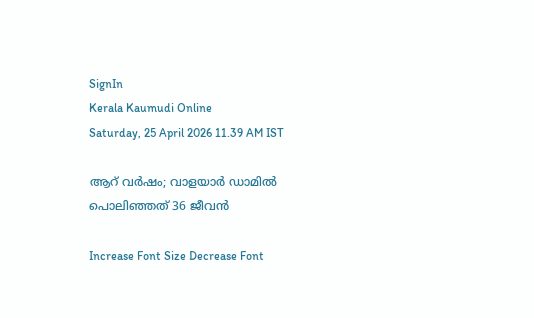SignIn
Kerala Kaumudi Online
Saturday, 25 April 2026 11.39 AM IST

ആറ് വർഷം; വാളയാർ ഡാമിൽ പൊലിഞ്ഞത് 36 ജീവൻ

Increase Font Size Decrease Font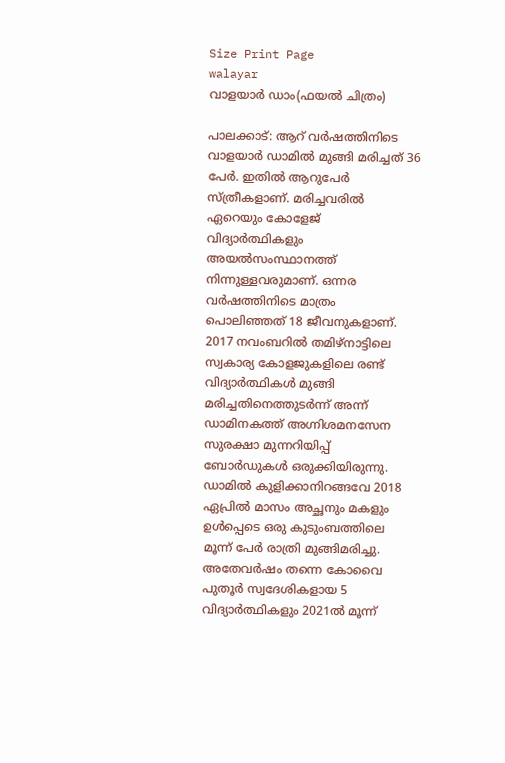Size Print Page
walayar
വാളയാർ ഡാം(ഫയൽ ചിത്രം)

പാലക്കാട്: ആറ് വർഷത്തിനിടെ വാളയാർ ഡാമിൽ മുങ്ങി മരിച്ചത് 36 പേർ. ഇതിൽ ആറുപേർ സ്ത്രീകളാണ്. മരിച്ചവരിൽ ഏറെയും കോളേജ് വിദ്യാർത്ഥികളും അയൽസംസ്ഥാനത്ത് നിന്നുള്ളവരുമാണ്. ഒന്നര വർഷത്തിനിടെ മാത്രം പൊലിഞ്ഞത് 18 ജീവനുകളാണ്. 2017 നവംബറിൽ തമിഴ്നാട്ടിലെ സ്വകാര്യ കോളജുകളിലെ രണ്ട് വിദ്യാർത്ഥികൾ മുങ്ങി മരിച്ചതിനെത്തുടർന്ന് അന്ന് ഡാമിനകത്ത് അഗ്നിശമനസേന സുരക്ഷാ മുന്നറിയിപ്പ് ബോർഡുകൾ ഒരുക്കിയിരുന്നു. ഡാമിൽ കുളിക്കാനിറങ്ങവേ 2018 ഏപ്രിൽ മാസം അച്ഛനും മകളും ഉൾപ്പെടെ ഒരു കുടുംബത്തിലെ മൂന്ന് പേർ രാത്രി മുങ്ങിമരിച്ചു. അതേവർഷം തന്നെ കോവൈ പുതൂർ സ്വദേശികളായ 5 വിദ്യാർത്ഥികളും 2021ൽ മൂന്ന്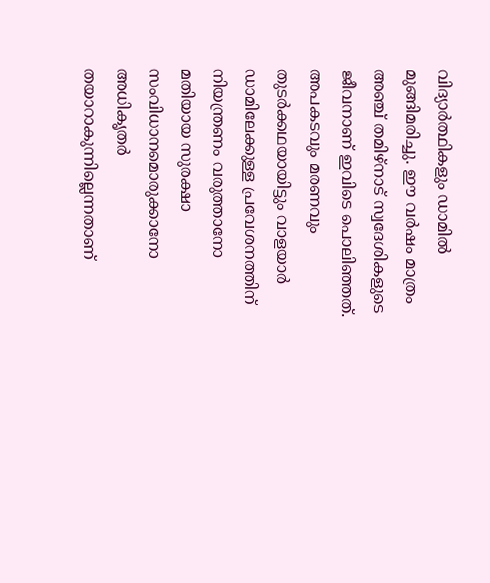വിദ്യാർത്ഥികളും ഡാമിൽ മുങ്ങിമരിച്ചു. ഈ വർഷം മാത്രം അ‌ഞ്ച് തമിഴ്നാട് സ്വദേശികളുടെ ജീവനാണ് ഇവിടെ പൊലിഞ്ഞത്. അപകടവും മരണവും തുടർക്കഥയായിട്ടും വാളയാർ ഡാമിലേക്കുള്ള പ്രവേശനത്തിന് നിയന്ത്രണം വരുത്താനോ മതിയായ സുരക്ഷാ സംവിധാനമൊരുക്കാനോ അധികൃതർ തയാറാകുന്നില്ലെന്നതാണ്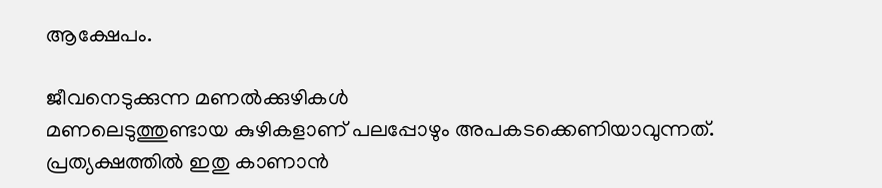ആക്ഷേപം.

ജീവനെടുക്കുന്ന മണൽക്കുഴികൾ
മണലെടുത്തുണ്ടായ കുഴികളാണ് പലപ്പോഴും അപകടക്കെണിയാവുന്നത്. പ്രത്യക്ഷത്തിൽ ഇതു കാണാൻ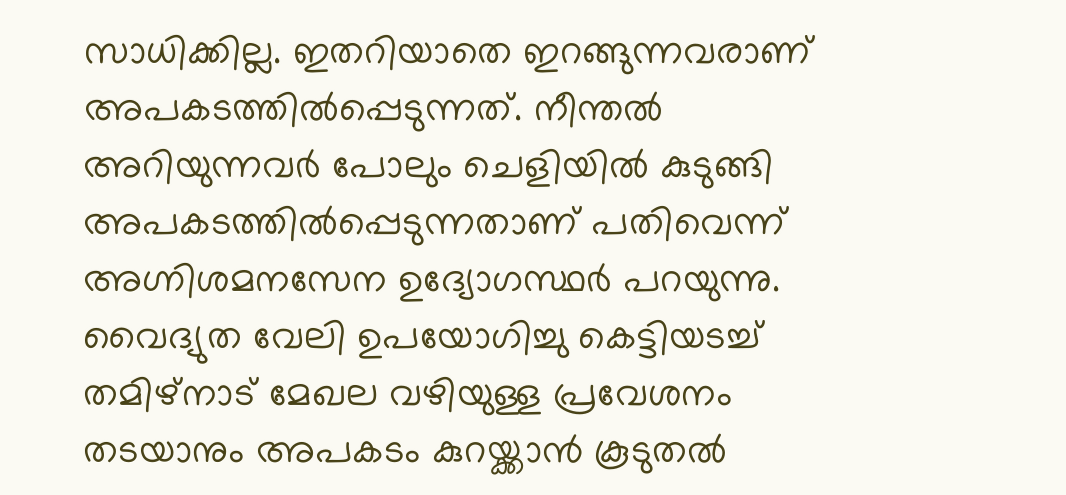സാധിക്കില്ല. ഇതറിയാതെ ഇറങ്ങുന്നവരാണ് അപകടത്തിൽപ്പെടുന്നത്. നീന്തൽ അറിയുന്നവർ പോലും ചെളിയിൽ കുടുങ്ങി അപകടത്തിൽപ്പെടുന്നതാണ് പതിവെന്ന് അഗ്നിശമനസേന ഉദ്യോഗസ്ഥർ പറയുന്നു. വൈദ്യുത വേലി ഉപയോഗിച്ചു കെട്ടിയടച്ച് തമിഴ്നാട് മേഖല വഴിയുള്ള പ്രവേശനം തടയാനും അപകടം കുറയ്ക്കാൻ കൂടുതൽ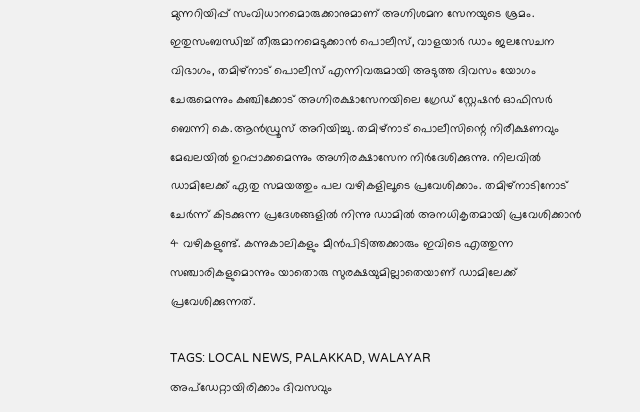മുന്നറിയിപ്പ് സംവിധാനമൊരുക്കാനുമാണ് അഗ്നിശമന സേനയുടെ ശ്രമം. ഇതുസംബന്ധിച്ച് തീരുമാനമെടുക്കാൻ പൊലീസ്, വാളയാർ ഡാം ജലസേചന വിഭാഗം, തമിഴ്നാട് പൊലീസ് എന്നിവരുമായി അടുത്ത ദിവസം യോഗം ചേരുമെന്നും കഞ്ചിക്കോട് അഗ്നിരക്ഷാസേനയിലെ ഗ്രേഡ് സ്റ്റേഷൻ ഓഫിസർ ബെന്നി കെ.ആൻഡ്രൂസ് അറിയിച്ചു. തമിഴ്നാട് പൊലീസിന്റെ നിരീക്ഷണവും മേഖലയിൽ ഉറപ്പാക്കമെന്നും അഗ്നിരക്ഷാസേന നിർദേശിക്കുന്നു. നിലവിൽ ഡാമിലേക്ക് ഏതു സമയത്തും പല വഴികളിലൂടെ പ്രവേശിക്കാം. തമിഴ്നാടിനോട് ചേർന്ന് കിടക്കുന്ന പ്രദേശങ്ങളിൽ നിന്നു ഡാമിൽ അനധികൃതമായി പ്രവേശിക്കാൻ 4 വഴികളുണ്ട്. കന്നുകാലികളും മീൻപിടിത്തക്കാരും ഇവിടെ എത്തുന്ന സഞ്ചാരികളുമൊന്നും യാതൊരു സുരക്ഷയുമില്ലാതെയാണ് ഡാമിലേക്ക് പ്രവേശിക്കുന്നത്.

TAGS: LOCAL NEWS, PALAKKAD, WALAYAR
അപ്ഡേറ്റായിരിക്കാം ദിവസവും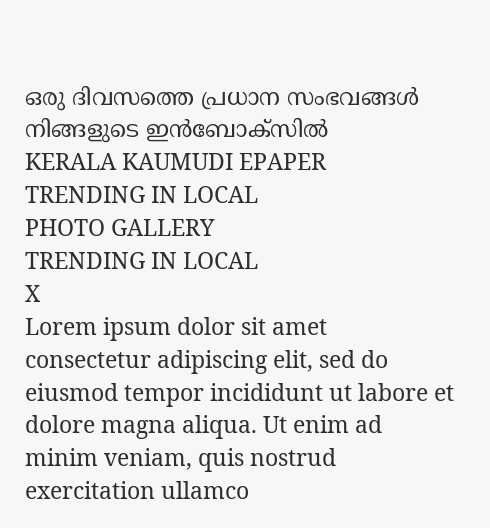ഒരു ദിവസത്തെ പ്രധാന സംഭവങ്ങൾ നിങ്ങളുടെ ഇൻബോക്സിൽ
KERALA KAUMUDI EPAPER
TRENDING IN LOCAL
PHOTO GALLERY
TRENDING IN LOCAL
X
Lorem ipsum dolor sit amet
consectetur adipiscing elit, sed do eiusmod tempor incididunt ut labore et dolore magna aliqua. Ut enim ad minim veniam, quis nostrud exercitation ullamco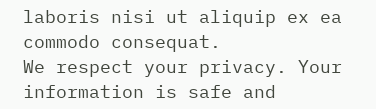laboris nisi ut aliquip ex ea commodo consequat.
We respect your privacy. Your information is safe and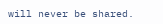will never be shared.